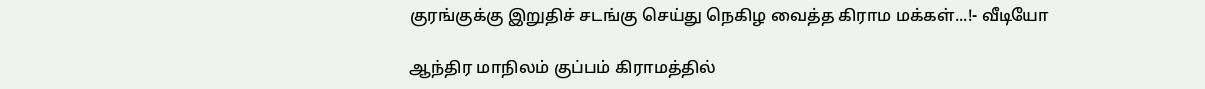குரங்குக்கு இறுதிச் சடங்கு செய்து நெகிழ வைத்த கிராம மக்கள்...!- வீடியோ

ஆந்திர மாநிலம் குப்பம் கிராமத்தில்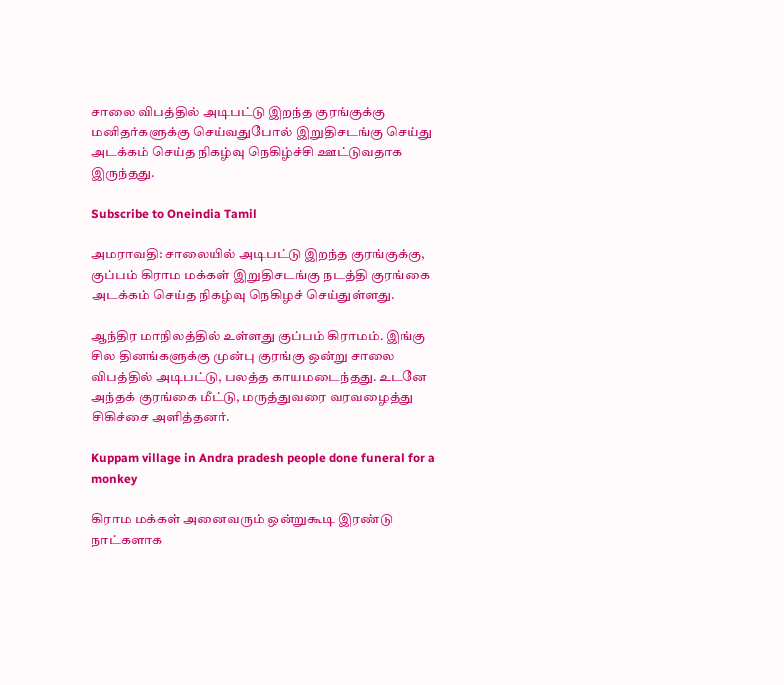சாலை விபத்தில் அடிபட்டு இறந்த குரங்குக்கு மனிதர்களுக்கு செய்வதுபோல் இறுதிசடங்கு செய்து அடக்கம் செய்த நிகழ்வு நெகிழ்ச்சி ஊட்டுவதாக இருந்தது.

Subscribe to Oneindia Tamil

அமராவதி: சாலையில் அடிபட்டு இறந்த குரங்குக்கு, குப்பம் கிராம மக்கள் இறுதிசடங்கு நடத்தி குரங்கை அடக்கம் செய்த நிகழ்வு நெகிழச் செய்துள்ளது.

ஆந்திர மாநிலத்தில் உள்ளது குப்பம் கிராமம். இங்கு சில தினங்களுக்கு முன்பு குரங்கு ஒன்று சாலை விபத்தில் அடிபட்டு, பலத்த காயமடைந்தது. உடனே அந்தக் குரங்கை மீட்டு, மருத்துவரை வரவழைத்து சிகிச்சை அளித்தனர்.

Kuppam village in Andra pradesh people done funeral for a monkey

கிராம மக்கள் அனைவரும் ஒன்றுகூடி இரண்டு நாட்களாக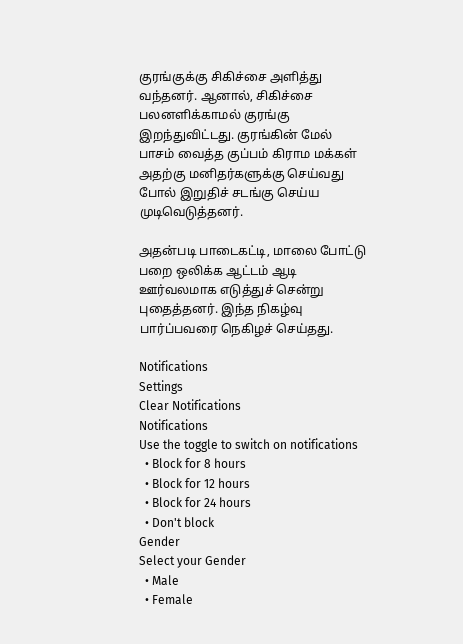குரங்குக்கு சிகிச்சை அளித்து வந்தனர். ஆனால், சிகிச்சை பலனளிக்காமல் குரங்கு இறந்துவிட்டது. குரங்கின் மேல் பாசம் வைத்த குப்பம் கிராம மக்கள் அதற்கு மனிதர்களுக்கு செய்வது போல் இறுதிச் சடங்கு செய்ய முடிவெடுத்தனர்.

அதன்படி பாடைகட்டி, மாலை போட்டு பறை ஒலிக்க ஆட்டம் ஆடி ஊர்வலமாக எடுத்துச் சென்று புதைத்தனர். இந்த நிகழ்வு பார்ப்பவரை நெகிழச் செய்தது.

Notifications
Settings
Clear Notifications
Notifications
Use the toggle to switch on notifications
  • Block for 8 hours
  • Block for 12 hours
  • Block for 24 hours
  • Don't block
Gender
Select your Gender
  • Male
  • Female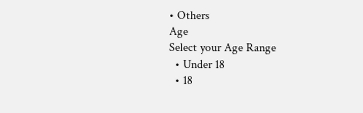• Others
Age
Select your Age Range
  • Under 18
  • 18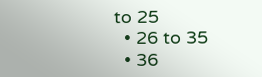to 25
  • 26 to 35
  • 36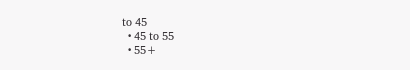to 45
  • 45 to 55
  • 55+